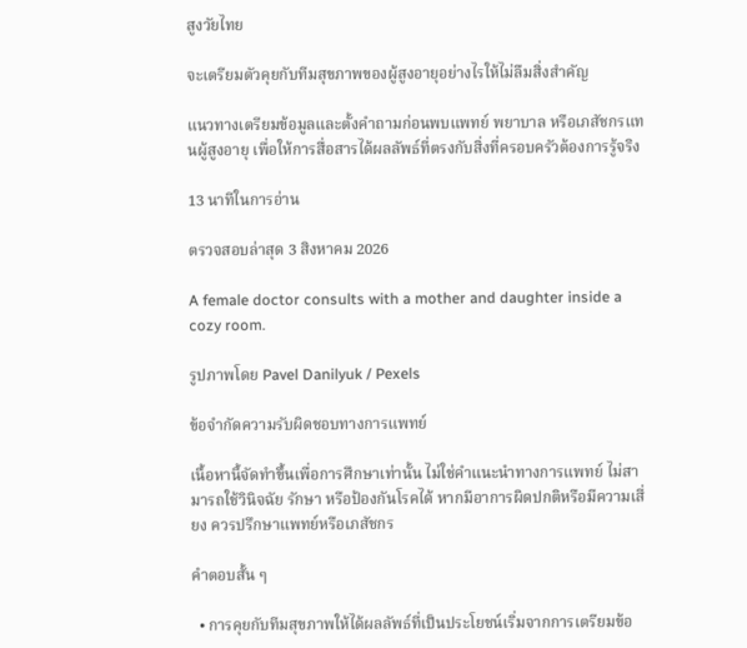สูงวัยไทย

จะเตรียมตัวคุยกับทีมสุขภาพของผู้สูงอายุอย่างไรให้ไม่ลืมสิ่งสำคัญ

แนวทางเตรียมข้อมูลและตั้งคำถามก่อนพบแพทย์ พยาบาล หรือเภสัชกรแทนผู้สูงอายุ เพื่อให้การสื่อสารได้ผลลัพธ์ที่ตรงกับสิ่งที่ครอบครัวต้องการรู้จริง

13 นาทีในการอ่าน

ตรวจสอบล่าสุด 3 สิงหาคม 2026

A female doctor consults with a mother and daughter inside a cozy room.

รูปภาพโดย Pavel Danilyuk / Pexels

ข้อจำกัดความรับผิดชอบทางการแพทย์

เนื้อหานี้จัดทำขึ้นเพื่อการศึกษาเท่านั้น ไม่ใช่คำแนะนำทางการแพทย์ ไม่สามารถใช้วินิจฉัย รักษา หรือป้องกันโรคได้ หากมีอาการผิดปกติหรือมีความเสี่ยง ควรปรึกษาแพทย์หรือเภสัชกร

คำตอบสั้น ๆ

  • การคุยกับทีมสุขภาพให้ได้ผลลัพธ์ที่เป็นประโยชน์เริ่มจากการเตรียมข้อ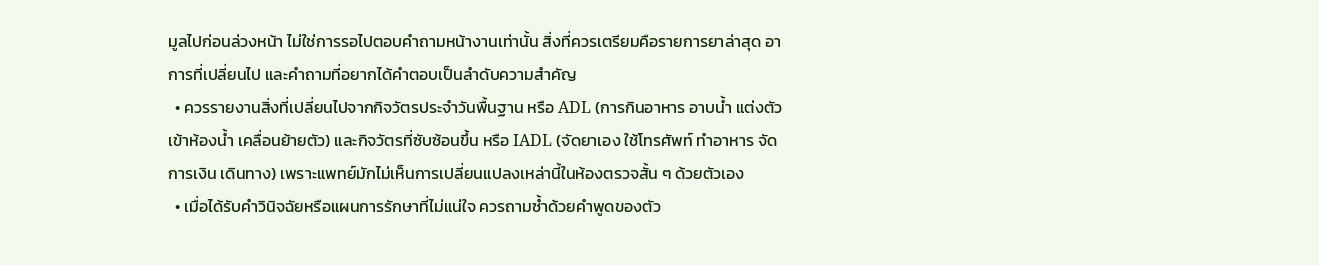มูลไปก่อนล่วงหน้า ไม่ใช่การรอไปตอบคำถามหน้างานเท่านั้น สิ่งที่ควรเตรียมคือรายการยาล่าสุด อาการที่เปลี่ยนไป และคำถามที่อยากได้คำตอบเป็นลำดับความสำคัญ
  • ควรรายงานสิ่งที่เปลี่ยนไปจากกิจวัตรประจำวันพื้นฐาน หรือ ADL (การกินอาหาร อาบน้ำ แต่งตัว เข้าห้องน้ำ เคลื่อนย้ายตัว) และกิจวัตรที่ซับซ้อนขึ้น หรือ IADL (จัดยาเอง ใช้โทรศัพท์ ทำอาหาร จัดการเงิน เดินทาง) เพราะแพทย์มักไม่เห็นการเปลี่ยนแปลงเหล่านี้ในห้องตรวจสั้น ๆ ด้วยตัวเอง
  • เมื่อได้รับคำวินิจฉัยหรือแผนการรักษาที่ไม่แน่ใจ ควรถามซ้ำด้วยคำพูดของตัว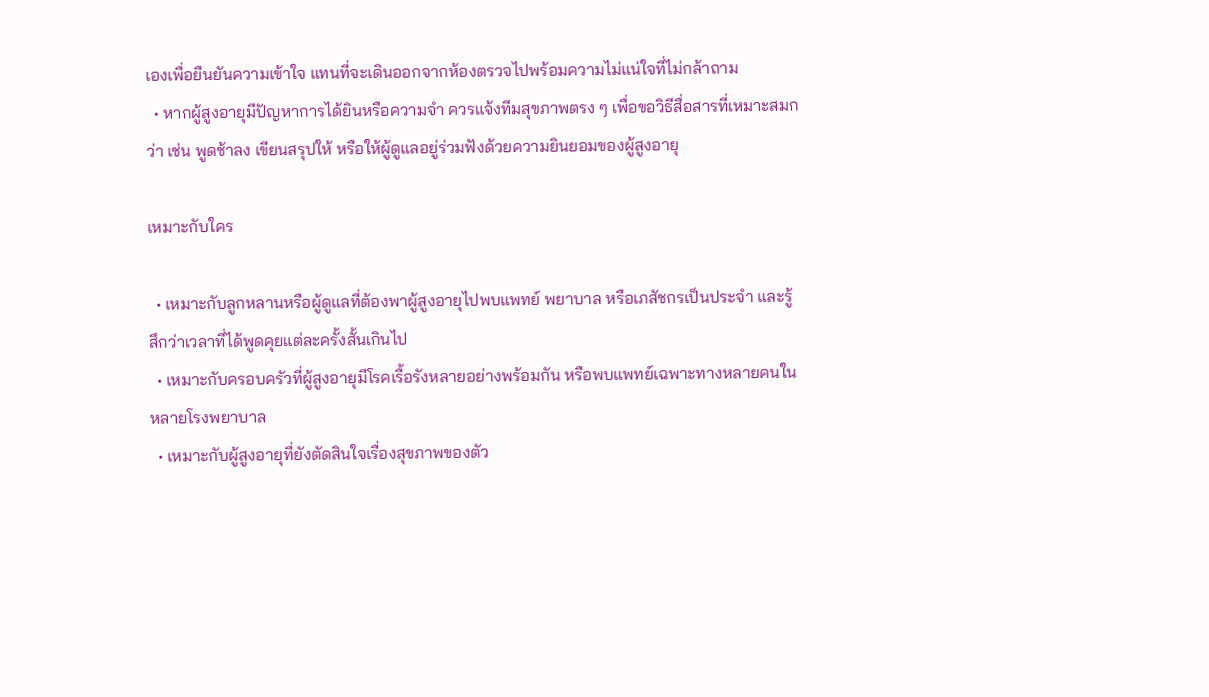เองเพื่อยืนยันความเข้าใจ แทนที่จะเดินออกจากห้องตรวจไปพร้อมความไม่แน่ใจที่ไม่กล้าถาม
  • หากผู้สูงอายุมีปัญหาการได้ยินหรือความจำ ควรแจ้งทีมสุขภาพตรง ๆ เพื่อขอวิธีสื่อสารที่เหมาะสมกว่า เช่น พูดช้าลง เขียนสรุปให้ หรือให้ผู้ดูแลอยู่ร่วมฟังด้วยความยินยอมของผู้สูงอายุ

เหมาะกับใคร

  • เหมาะกับลูกหลานหรือผู้ดูแลที่ต้องพาผู้สูงอายุไปพบแพทย์ พยาบาล หรือเภสัชกรเป็นประจำ และรู้สึกว่าเวลาที่ได้พูดคุยแต่ละครั้งสั้นเกินไป
  • เหมาะกับครอบครัวที่ผู้สูงอายุมีโรคเรื้อรังหลายอย่างพร้อมกัน หรือพบแพทย์เฉพาะทางหลายคนในหลายโรงพยาบาล
  • เหมาะกับผู้สูงอายุที่ยังตัดสินใจเรื่องสุขภาพของตัว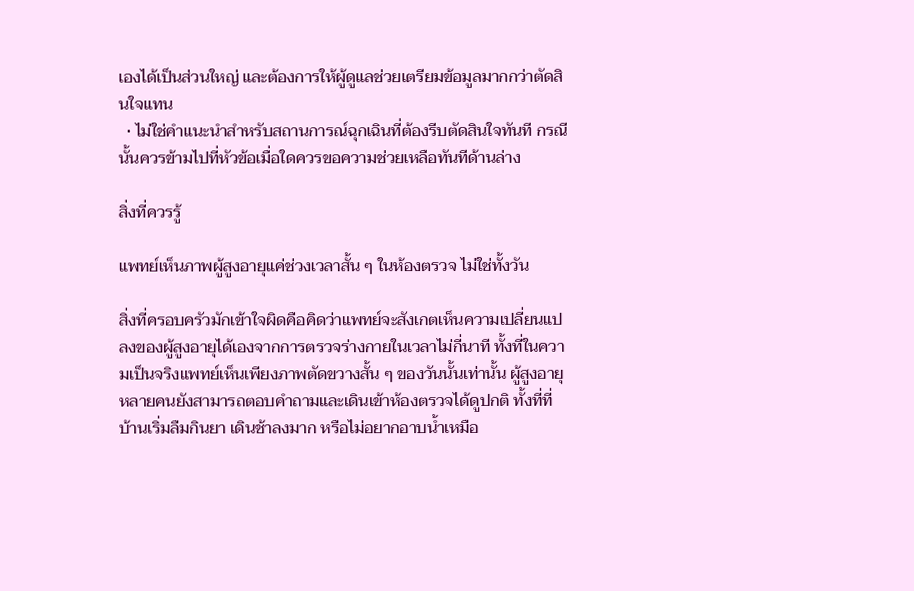เองได้เป็นส่วนใหญ่ และต้องการให้ผู้ดูแลช่วยเตรียมข้อมูลมากกว่าตัดสินใจแทน
  • ไม่ใช่คำแนะนำสำหรับสถานการณ์ฉุกเฉินที่ต้องรีบตัดสินใจทันที กรณีนั้นควรข้ามไปที่หัวข้อเมื่อใดควรขอความช่วยเหลือทันทีด้านล่าง

สิ่งที่ควรรู้

แพทย์เห็นภาพผู้สูงอายุแค่ช่วงเวลาสั้น ๆ ในห้องตรวจ ไม่ใช่ทั้งวัน

สิ่งที่ครอบครัวมักเข้าใจผิดคือคิดว่าแพทย์จะสังเกตเห็นความเปลี่ยนแปลงของผู้สูงอายุได้เองจากการตรวจร่างกายในเวลาไม่กี่นาที ทั้งที่ในความเป็นจริงแพทย์เห็นเพียงภาพตัดขวางสั้น ๆ ของวันนั้นเท่านั้น ผู้สูงอายุหลายคนยังสามารถตอบคำถามและเดินเข้าห้องตรวจได้ดูปกติ ทั้งที่ที่บ้านเริ่มลืมกินยา เดินช้าลงมาก หรือไม่อยากอาบน้ำเหมือ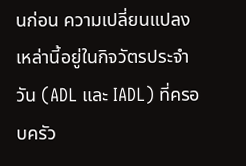นก่อน ความเปลี่ยนแปลงเหล่านี้อยู่ในกิจวัตรประจำวัน (ADL และ IADL) ที่ครอบครัว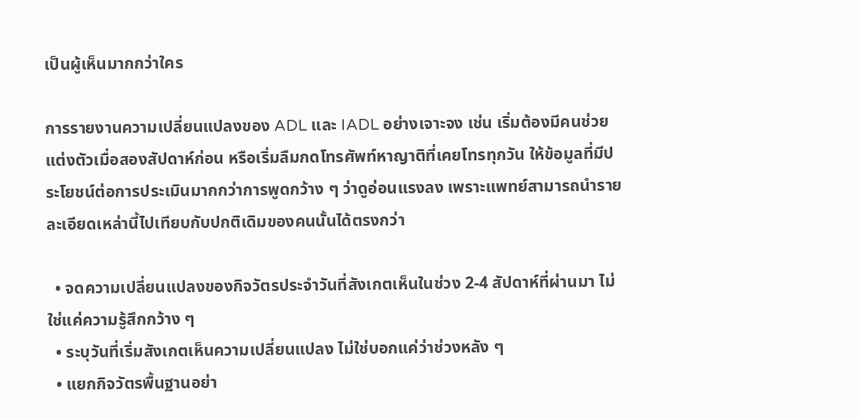เป็นผู้เห็นมากกว่าใคร

การรายงานความเปลี่ยนแปลงของ ADL และ IADL อย่างเจาะจง เช่น เริ่มต้องมีคนช่วยแต่งตัวเมื่อสองสัปดาห์ก่อน หรือเริ่มลืมกดโทรศัพท์หาญาติที่เคยโทรทุกวัน ให้ข้อมูลที่มีประโยชน์ต่อการประเมินมากกว่าการพูดกว้าง ๆ ว่าดูอ่อนแรงลง เพราะแพทย์สามารถนำรายละเอียดเหล่านี้ไปเทียบกับปกติเดิมของคนนั้นได้ตรงกว่า

  • จดความเปลี่ยนแปลงของกิจวัตรประจำวันที่สังเกตเห็นในช่วง 2-4 สัปดาห์ที่ผ่านมา ไม่ใช่แค่ความรู้สึกกว้าง ๆ
  • ระบุวันที่เริ่มสังเกตเห็นความเปลี่ยนแปลง ไม่ใช่บอกแค่ว่าช่วงหลัง ๆ
  • แยกกิจวัตรพื้นฐานอย่า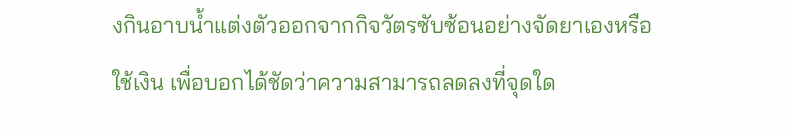งกินอาบน้ำแต่งตัวออกจากกิจวัตรซับซ้อนอย่างจัดยาเองหรือใช้เงิน เพื่อบอกได้ชัดว่าความสามารถลดลงที่จุดใด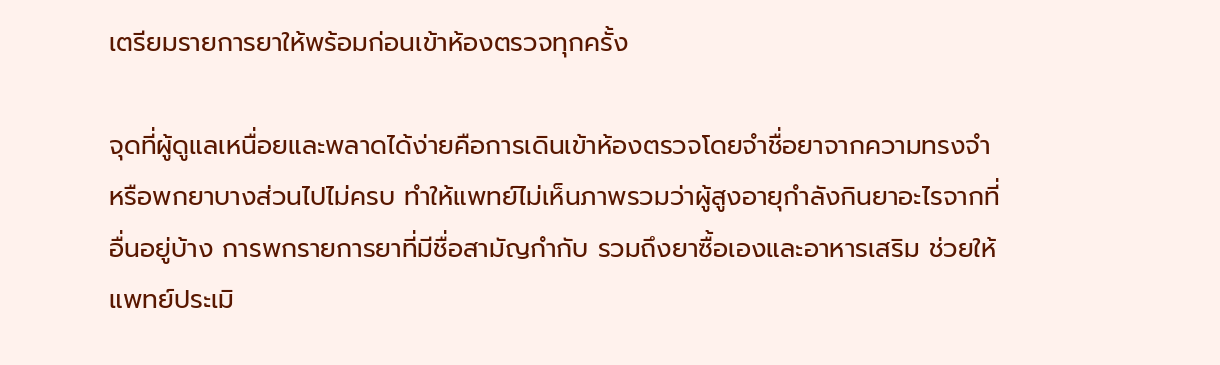เตรียมรายการยาให้พร้อมก่อนเข้าห้องตรวจทุกครั้ง

จุดที่ผู้ดูแลเหนื่อยและพลาดได้ง่ายคือการเดินเข้าห้องตรวจโดยจำชื่อยาจากความทรงจำ หรือพกยาบางส่วนไปไม่ครบ ทำให้แพทย์ไม่เห็นภาพรวมว่าผู้สูงอายุกำลังกินยาอะไรจากที่อื่นอยู่บ้าง การพกรายการยาที่มีชื่อสามัญกำกับ รวมถึงยาซื้อเองและอาหารเสริม ช่วยให้แพทย์ประเมิ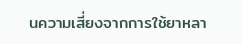นความเสี่ยงจากการใช้ยาหลา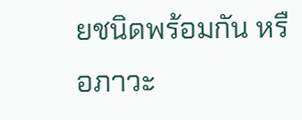ยชนิดพร้อมกัน หรือภาวะ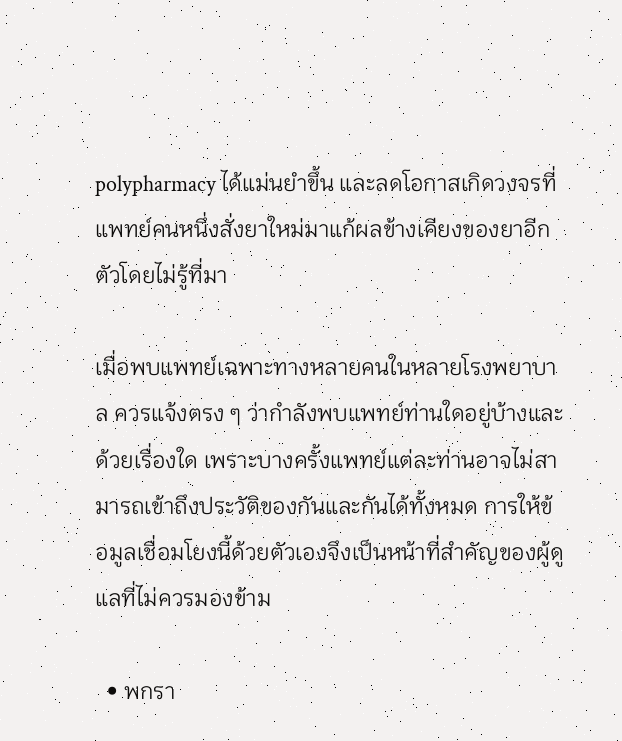polypharmacy ได้แม่นยำขึ้น และลดโอกาสเกิดวงจรที่แพทย์คนหนึ่งสั่งยาใหม่มาแก้ผลข้างเคียงของยาอีกตัวโดยไม่รู้ที่มา

เมื่อพบแพทย์เฉพาะทางหลายคนในหลายโรงพยาบาล ควรแจ้งตรง ๆ ว่ากำลังพบแพทย์ท่านใดอยู่บ้างและด้วยเรื่องใด เพราะบางครั้งแพทย์แต่ละท่านอาจไม่สามารถเข้าถึงประวัติของกันและกันได้ทั้งหมด การให้ข้อมูลเชื่อมโยงนี้ด้วยตัวเองจึงเป็นหน้าที่สำคัญของผู้ดูแลที่ไม่ควรมองข้าม

  • พกรา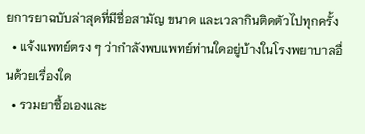ยการยาฉบับล่าสุดที่มีชื่อสามัญ ขนาด และเวลากินติดตัวไปทุกครั้ง
  • แจ้งแพทย์ตรง ๆ ว่ากำลังพบแพทย์ท่านใดอยู่บ้างในโรงพยาบาลอื่นด้วยเรื่องใด
  • รวมยาซื้อเองและ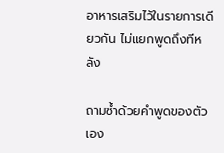อาหารเสริมไว้ในรายการเดียวกัน ไม่แยกพูดถึงทีหลัง

ถามซ้ำด้วยคำพูดของตัวเอง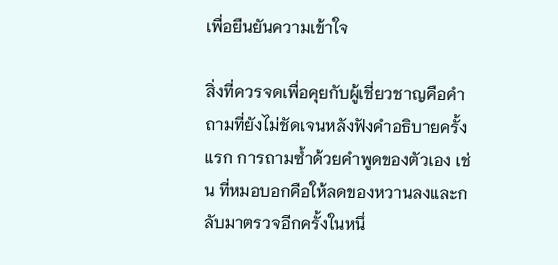เพื่อยืนยันความเข้าใจ

สิ่งที่ควรจดเพื่อคุยกับผู้เชี่ยวชาญคือคำถามที่ยังไม่ชัดเจนหลังฟังคำอธิบายครั้งแรก การถามซ้ำด้วยคำพูดของตัวเอง เช่น ที่หมอบอกคือให้ลดของหวานลงและกลับมาตรวจอีกครั้งในหนึ่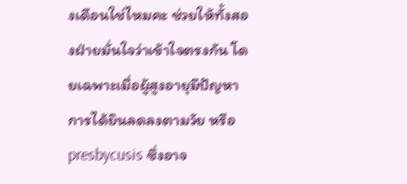งเดือนใช่ไหมคะ ช่วยให้ทั้งสองฝ่ายมั่นใจว่าเข้าใจตรงกัน โดยเฉพาะเมื่อผู้สูงอายุมีปัญหาการได้ยินลดลงตามวัย หรือ presbycusis ซึ่งอาจ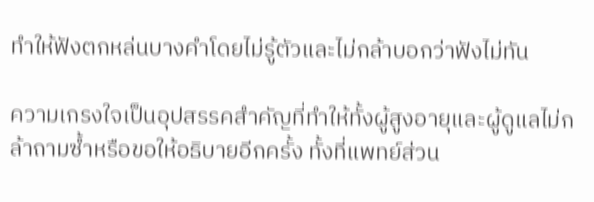ทำให้ฟังตกหล่นบางคำโดยไม่รู้ตัวและไม่กล้าบอกว่าฟังไม่ทัน

ความเกรงใจเป็นอุปสรรคสำคัญที่ทำให้ทั้งผู้สูงอายุและผู้ดูแลไม่กล้าถามซ้ำหรือขอให้อธิบายอีกครั้ง ทั้งที่แพทย์ส่วน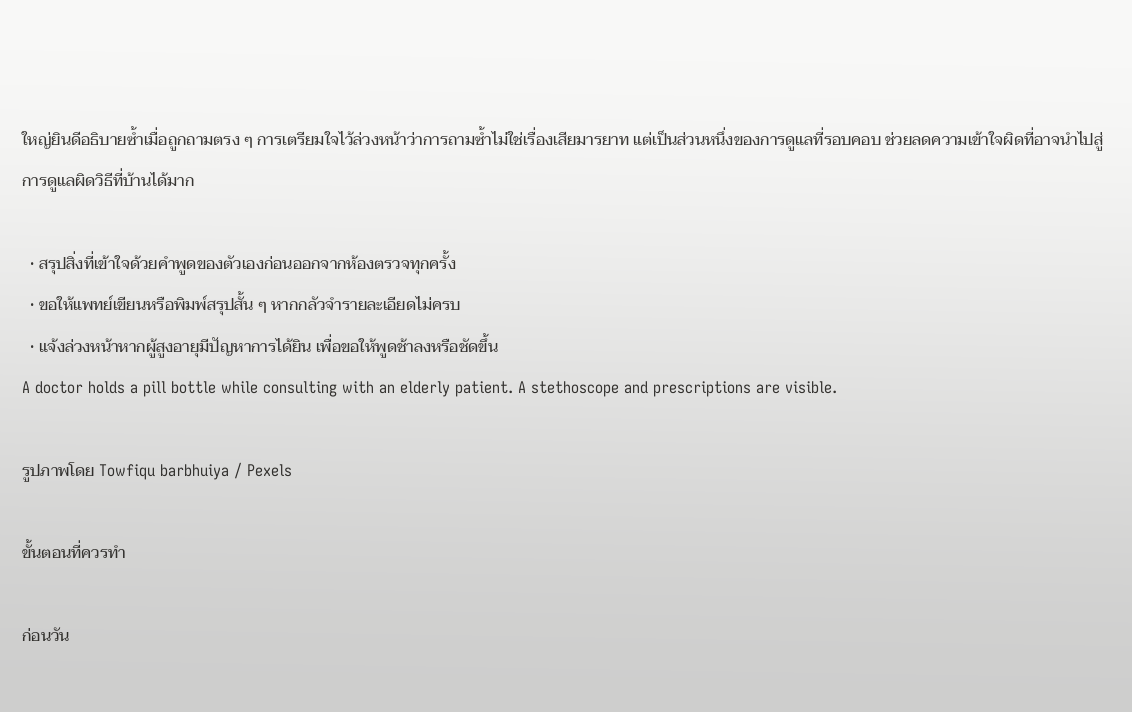ใหญ่ยินดีอธิบายซ้ำเมื่อถูกถามตรง ๆ การเตรียมใจไว้ล่วงหน้าว่าการถามซ้ำไม่ใช่เรื่องเสียมารยาท แต่เป็นส่วนหนึ่งของการดูแลที่รอบคอบ ช่วยลดความเข้าใจผิดที่อาจนำไปสู่การดูแลผิดวิธีที่บ้านได้มาก

  • สรุปสิ่งที่เข้าใจด้วยคำพูดของตัวเองก่อนออกจากห้องตรวจทุกครั้ง
  • ขอให้แพทย์เขียนหรือพิมพ์สรุปสั้น ๆ หากกลัวจำรายละเอียดไม่ครบ
  • แจ้งล่วงหน้าหากผู้สูงอายุมีปัญหาการได้ยิน เพื่อขอให้พูดช้าลงหรือชัดขึ้น
A doctor holds a pill bottle while consulting with an elderly patient. A stethoscope and prescriptions are visible.

รูปภาพโดย Towfiqu barbhuiya / Pexels

ขั้นตอนที่ควรทำ

ก่อนวัน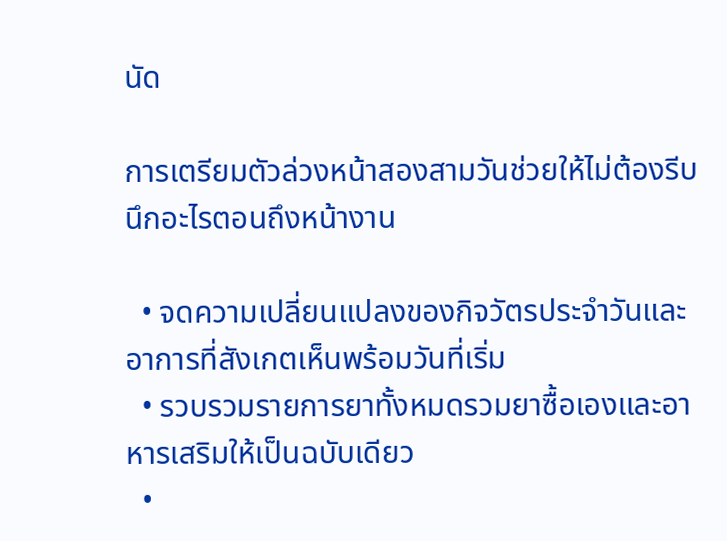นัด

การเตรียมตัวล่วงหน้าสองสามวันช่วยให้ไม่ต้องรีบนึกอะไรตอนถึงหน้างาน

  • จดความเปลี่ยนแปลงของกิจวัตรประจำวันและอาการที่สังเกตเห็นพร้อมวันที่เริ่ม
  • รวบรวมรายการยาทั้งหมดรวมยาซื้อเองและอาหารเสริมให้เป็นฉบับเดียว
  •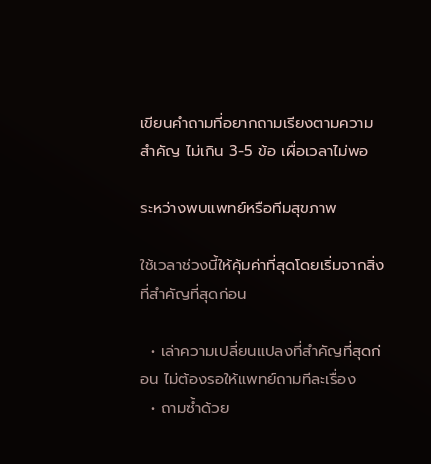เขียนคำถามที่อยากถามเรียงตามความสำคัญ ไม่เกิน 3-5 ข้อ เผื่อเวลาไม่พอ

ระหว่างพบแพทย์หรือทีมสุขภาพ

ใช้เวลาช่วงนี้ให้คุ้มค่าที่สุดโดยเริ่มจากสิ่งที่สำคัญที่สุดก่อน

  • เล่าความเปลี่ยนแปลงที่สำคัญที่สุดก่อน ไม่ต้องรอให้แพทย์ถามทีละเรื่อง
  • ถามซ้ำด้วย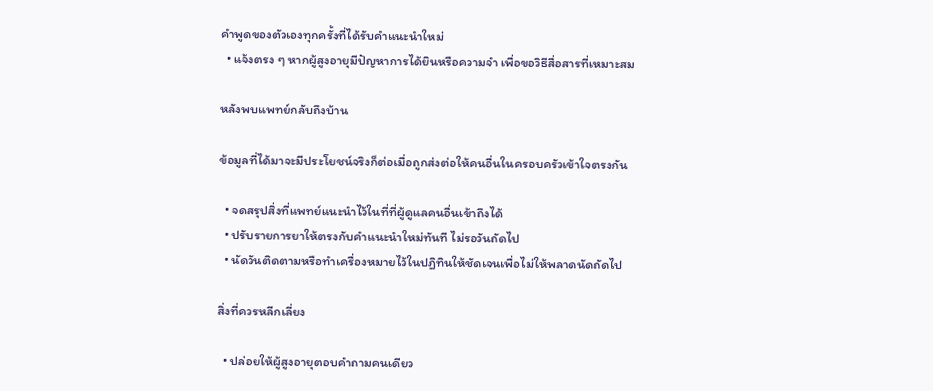คำพูดของตัวเองทุกครั้งที่ได้รับคำแนะนำใหม่
  • แจ้งตรง ๆ หากผู้สูงอายุมีปัญหาการได้ยินหรือความจำ เพื่อขอวิธีสื่อสารที่เหมาะสม

หลังพบแพทย์กลับถึงบ้าน

ข้อมูลที่ได้มาจะมีประโยชน์จริงก็ต่อเมื่อถูกส่งต่อให้คนอื่นในครอบครัวเข้าใจตรงกัน

  • จดสรุปสิ่งที่แพทย์แนะนำไว้ในที่ที่ผู้ดูแลคนอื่นเข้าถึงได้
  • ปรับรายการยาให้ตรงกับคำแนะนำใหม่ทันที ไม่รอวันถัดไป
  • นัดวันติดตามหรือทำเครื่องหมายไว้ในปฏิทินให้ชัดเจนเพื่อไม่ให้พลาดนัดถัดไป

สิ่งที่ควรหลีกเลี่ยง

  • ปล่อยให้ผู้สูงอายุตอบคำถามคนเดียว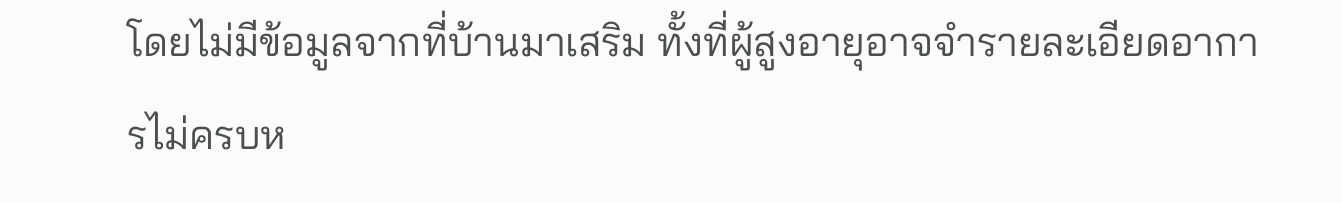โดยไม่มีข้อมูลจากที่บ้านมาเสริม ทั้งที่ผู้สูงอายุอาจจำรายละเอียดอาการไม่ครบห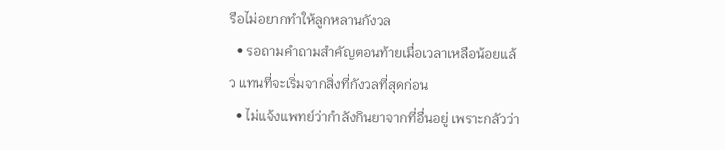รือไม่อยากทำให้ลูกหลานกังวล
  • รอถามคำถามสำคัญตอนท้ายเมื่อเวลาเหลือน้อยแล้ว แทนที่จะเริ่มจากสิ่งที่กังวลที่สุดก่อน
  • ไม่แจ้งแพทย์ว่ากำลังกินยาจากที่อื่นอยู่ เพราะกลัวว่า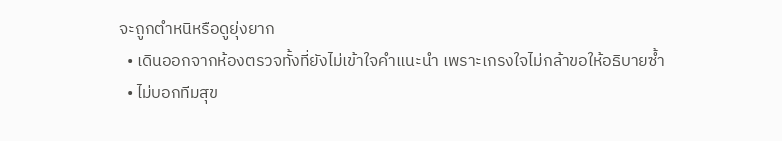จะถูกตำหนิหรือดูยุ่งยาก
  • เดินออกจากห้องตรวจทั้งที่ยังไม่เข้าใจคำแนะนำ เพราะเกรงใจไม่กล้าขอให้อธิบายซ้ำ
  • ไม่บอกทีมสุข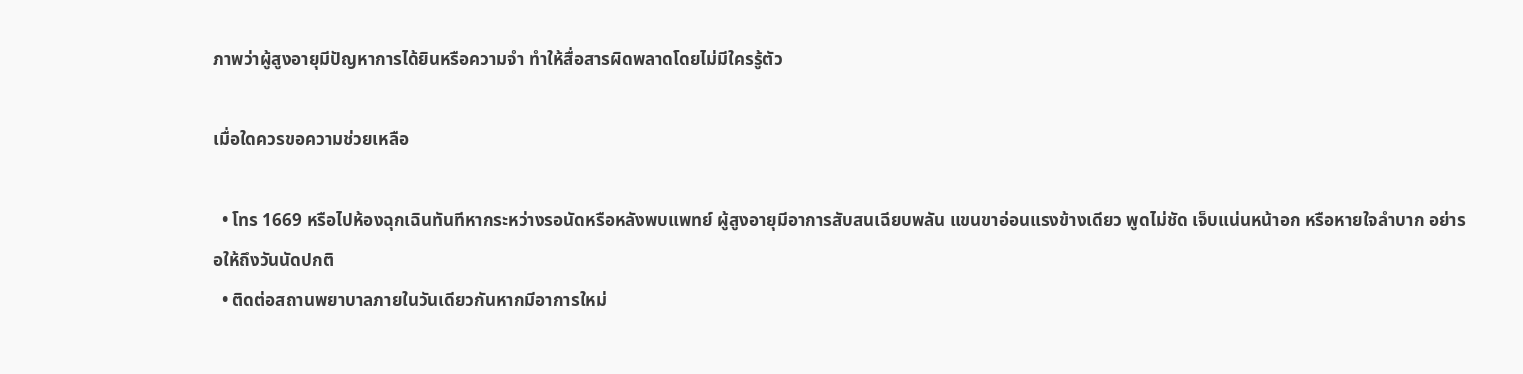ภาพว่าผู้สูงอายุมีปัญหาการได้ยินหรือความจำ ทำให้สื่อสารผิดพลาดโดยไม่มีใครรู้ตัว

เมื่อใดควรขอความช่วยเหลือ

  • โทร 1669 หรือไปห้องฉุกเฉินทันทีหากระหว่างรอนัดหรือหลังพบแพทย์ ผู้สูงอายุมีอาการสับสนเฉียบพลัน แขนขาอ่อนแรงข้างเดียว พูดไม่ชัด เจ็บแน่นหน้าอก หรือหายใจลำบาก อย่ารอให้ถึงวันนัดปกติ
  • ติดต่อสถานพยาบาลภายในวันเดียวกันหากมีอาการใหม่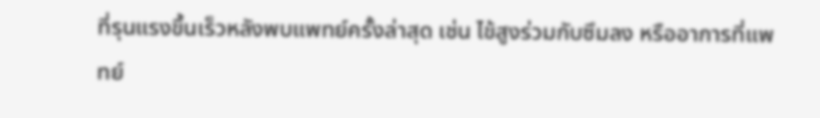ที่รุนแรงขึ้นเร็วหลังพบแพทย์ครั้งล่าสุด เช่น ไข้สูงร่วมกับซึมลง หรืออาการที่แพทย์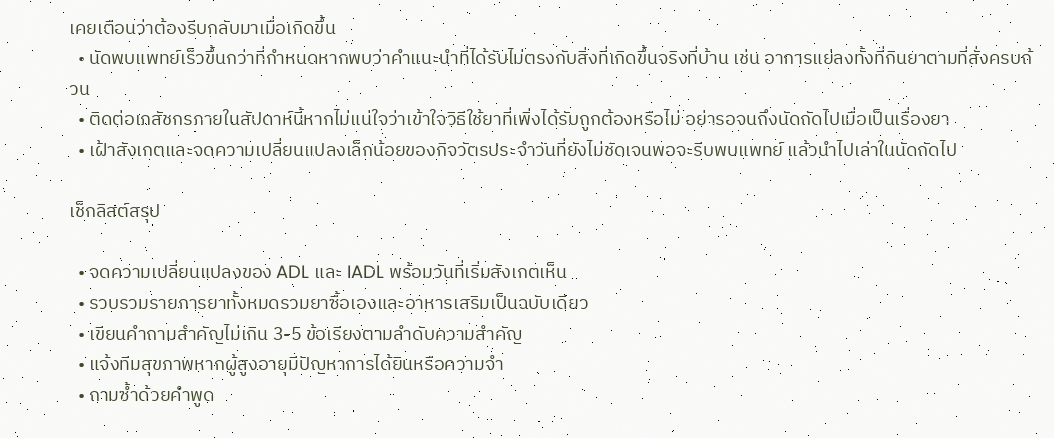เคยเตือนว่าต้องรีบกลับมาเมื่อเกิดขึ้น
  • นัดพบแพทย์เร็วขึ้นกว่าที่กำหนดหากพบว่าคำแนะนำที่ได้รับไม่ตรงกับสิ่งที่เกิดขึ้นจริงที่บ้าน เช่น อาการแย่ลงทั้งที่กินยาตามที่สั่งครบถ้วน
  • ติดต่อเภสัชกรภายในสัปดาห์นี้หากไม่แน่ใจว่าเข้าใจวิธีใช้ยาที่เพิ่งได้รับถูกต้องหรือไม่ อย่ารอจนถึงนัดถัดไปเมื่อเป็นเรื่องยา
  • เฝ้าสังเกตและจดความเปลี่ยนแปลงเล็กน้อยของกิจวัตรประจำวันที่ยังไม่ชัดเจนพอจะรีบพบแพทย์ แล้วนำไปเล่าในนัดถัดไป

เช็กลิสต์สรุป

  • จดความเปลี่ยนแปลงของ ADL และ IADL พร้อมวันที่เริ่มสังเกตเห็น
  • รวบรวมรายการยาทั้งหมดรวมยาซื้อเองและอาหารเสริมเป็นฉบับเดียว
  • เขียนคำถามสำคัญไม่เกิน 3-5 ข้อเรียงตามลำดับความสำคัญ
  • แจ้งทีมสุขภาพหากผู้สูงอายุมีปัญหาการได้ยินหรือความจำ
  • ถามซ้ำด้วยคำพูด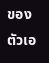ของตัวเอ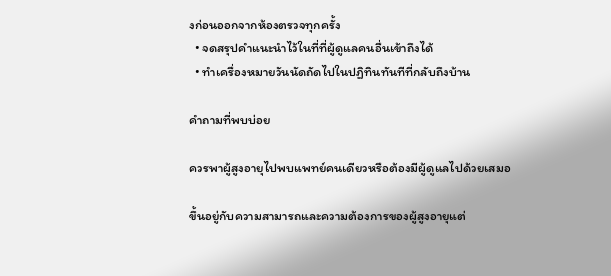งก่อนออกจากห้องตรวจทุกครั้ง
  • จดสรุปคำแนะนำไว้ในที่ที่ผู้ดูแลคนอื่นเข้าถึงได้
  • ทำเครื่องหมายวันนัดถัดไปในปฏิทินทันทีที่กลับถึงบ้าน

คำถามที่พบบ่อย

ควรพาผู้สูงอายุไปพบแพทย์คนเดียวหรือต้องมีผู้ดูแลไปด้วยเสมอ

ขึ้นอยู่กับความสามารถและความต้องการของผู้สูงอายุแต่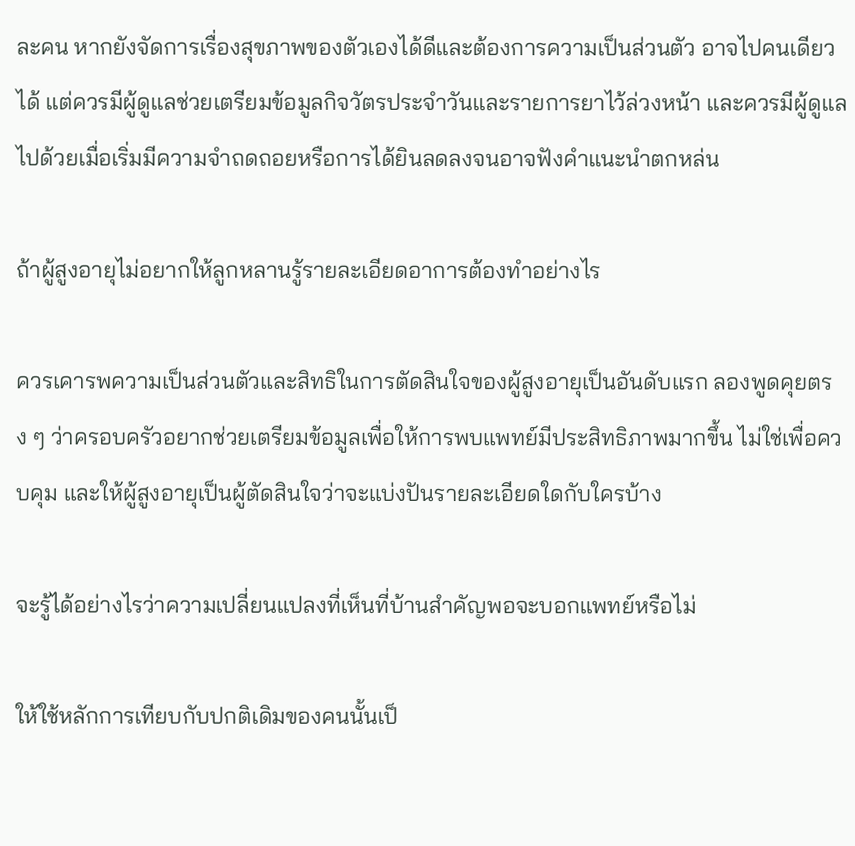ละคน หากยังจัดการเรื่องสุขภาพของตัวเองได้ดีและต้องการความเป็นส่วนตัว อาจไปคนเดียวได้ แต่ควรมีผู้ดูแลช่วยเตรียมข้อมูลกิจวัตรประจำวันและรายการยาไว้ล่วงหน้า และควรมีผู้ดูแลไปด้วยเมื่อเริ่มมีความจำถดถอยหรือการได้ยินลดลงจนอาจฟังคำแนะนำตกหล่น

ถ้าผู้สูงอายุไม่อยากให้ลูกหลานรู้รายละเอียดอาการต้องทำอย่างไร

ควรเคารพความเป็นส่วนตัวและสิทธิในการตัดสินใจของผู้สูงอายุเป็นอันดับแรก ลองพูดคุยตรง ๆ ว่าครอบครัวอยากช่วยเตรียมข้อมูลเพื่อให้การพบแพทย์มีประสิทธิภาพมากขึ้น ไม่ใช่เพื่อควบคุม และให้ผู้สูงอายุเป็นผู้ตัดสินใจว่าจะแบ่งปันรายละเอียดใดกับใครบ้าง

จะรู้ได้อย่างไรว่าความเปลี่ยนแปลงที่เห็นที่บ้านสำคัญพอจะบอกแพทย์หรือไม่

ให้ใช้หลักการเทียบกับปกติเดิมของคนนั้นเป็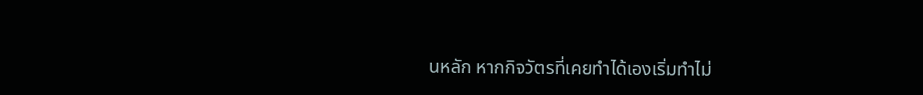นหลัก หากกิจวัตรที่เคยทำได้เองเริ่มทำไม่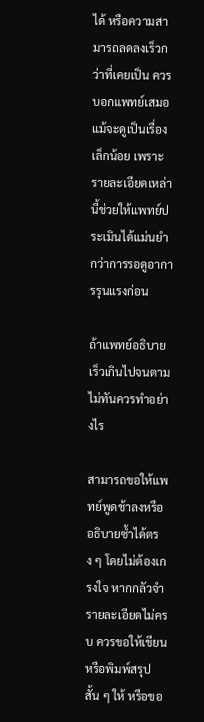ได้ หรือความสามารถลดลงเร็วกว่าที่เคยเป็น ควรบอกแพทย์เสมอแม้จะดูเป็นเรื่องเล็กน้อย เพราะรายละเอียดเหล่านี้ช่วยให้แพทย์ประเมินได้แม่นยำกว่าการรอดูอาการรุนแรงก่อน

ถ้าแพทย์อธิบายเร็วเกินไปจนตามไม่ทันควรทำอย่างไร

สามารถขอให้แพทย์พูดช้าลงหรืออธิบายซ้ำได้ตรง ๆ โดยไม่ต้องเกรงใจ หากกลัวจำรายละเอียดไม่ครบ ควรขอให้เขียนหรือพิมพ์สรุปสั้น ๆ ให้ หรือขอ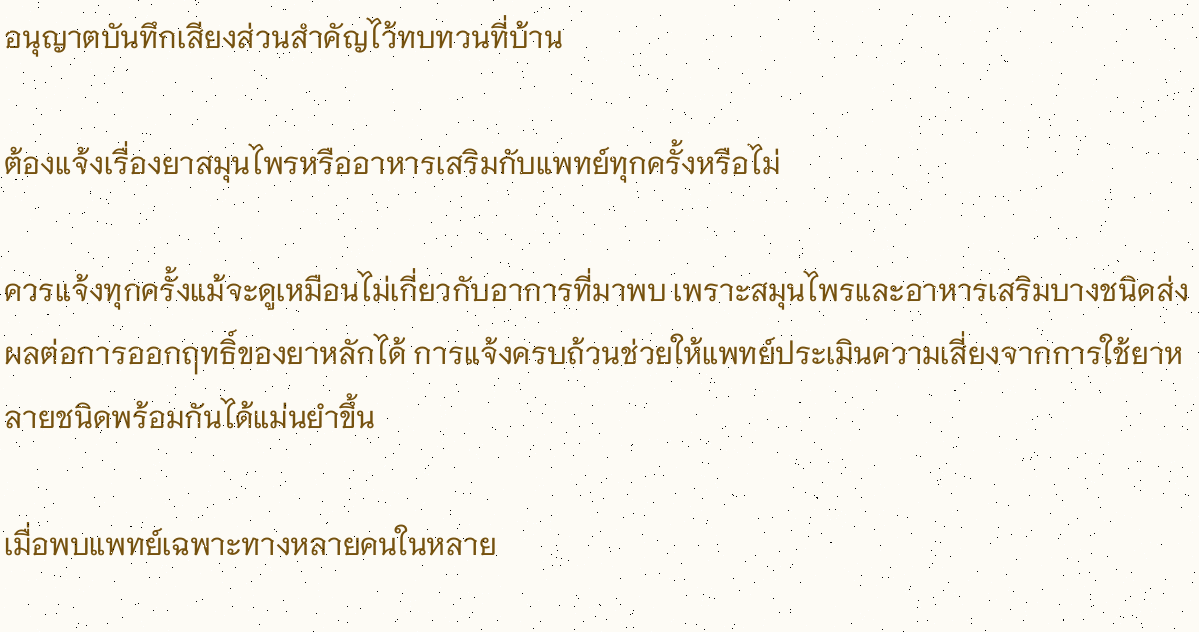อนุญาตบันทึกเสียงส่วนสำคัญไว้ทบทวนที่บ้าน

ต้องแจ้งเรื่องยาสมุนไพรหรืออาหารเสริมกับแพทย์ทุกครั้งหรือไม่

ควรแจ้งทุกครั้งแม้จะดูเหมือนไม่เกี่ยวกับอาการที่มาพบ เพราะสมุนไพรและอาหารเสริมบางชนิดส่งผลต่อการออกฤทธิ์ของยาหลักได้ การแจ้งครบถ้วนช่วยให้แพทย์ประเมินความเสี่ยงจากการใช้ยาหลายชนิดพร้อมกันได้แม่นยำขึ้น

เมื่อพบแพทย์เฉพาะทางหลายคนในหลาย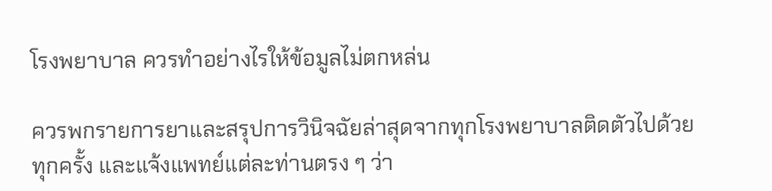โรงพยาบาล ควรทำอย่างไรให้ข้อมูลไม่ตกหล่น

ควรพกรายการยาและสรุปการวินิจฉัยล่าสุดจากทุกโรงพยาบาลติดตัวไปด้วยทุกครั้ง และแจ้งแพทย์แต่ละท่านตรง ๆ ว่า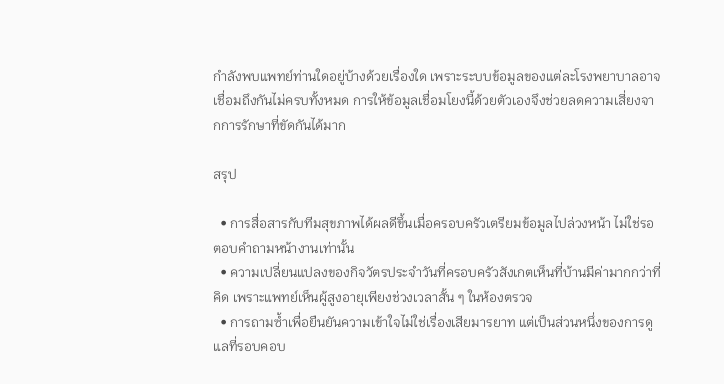กำลังพบแพทย์ท่านใดอยู่บ้างด้วยเรื่องใด เพราะระบบข้อมูลของแต่ละโรงพยาบาลอาจเชื่อมถึงกันไม่ครบทั้งหมด การให้ข้อมูลเชื่อมโยงนี้ด้วยตัวเองจึงช่วยลดความเสี่ยงจากการรักษาที่ขัดกันได้มาก

สรุป

  • การสื่อสารกับทีมสุขภาพได้ผลดีขึ้นเมื่อครอบครัวเตรียมข้อมูลไปล่วงหน้า ไม่ใช่รอตอบคำถามหน้างานเท่านั้น
  • ความเปลี่ยนแปลงของกิจวัตรประจำวันที่ครอบครัวสังเกตเห็นที่บ้านมีค่ามากกว่าที่คิด เพราะแพทย์เห็นผู้สูงอายุเพียงช่วงเวลาสั้น ๆ ในห้องตรวจ
  • การถามซ้ำเพื่อยืนยันความเข้าใจไม่ใช่เรื่องเสียมารยาท แต่เป็นส่วนหนึ่งของการดูแลที่รอบคอบ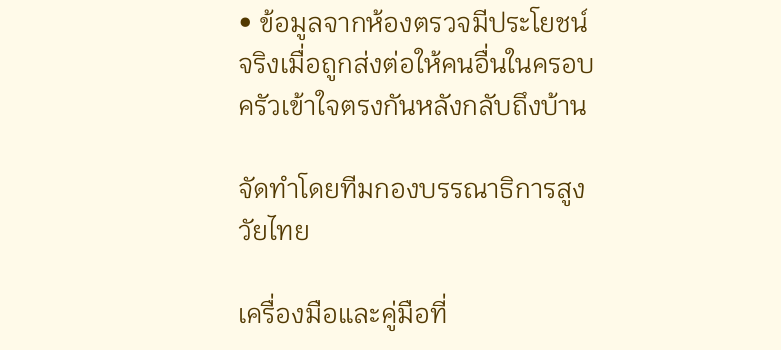• ข้อมูลจากห้องตรวจมีประโยชน์จริงเมื่อถูกส่งต่อให้คนอื่นในครอบครัวเข้าใจตรงกันหลังกลับถึงบ้าน

จัดทำโดยทีมกองบรรณาธิการสูงวัยไทย

เครื่องมือและคู่มือที่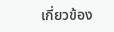เกี่ยวข้อง